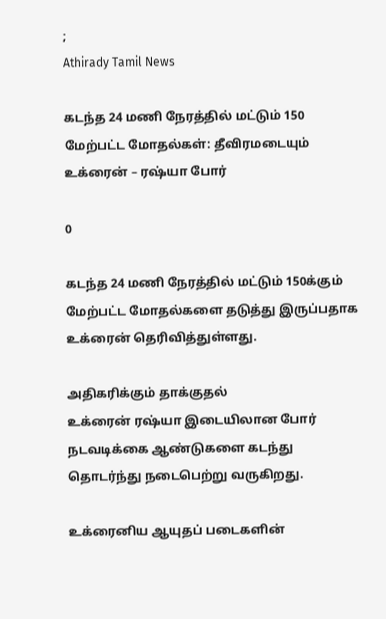;
Athirady Tamil News

கடந்த 24 மணி நேரத்தில் மட்டும் 150 மேற்பட்ட மோதல்கள்: தீவிரமடையும் உக்ரைன் – ரஷ்யா போர்

0

கடந்த 24 மணி நேரத்தில் மட்டும் 150க்கும் மேற்பட்ட மோதல்களை தடுத்து இருப்பதாக உக்ரைன் தெரிவித்துள்ளது.

அதிகரிக்கும் தாக்குதல்
உக்ரைன் ரஷ்யா இடையிலான போர் நடவடிக்கை ஆண்டுகளை கடந்து தொடர்ந்து நடைபெற்று வருகிறது.

உக்ரைனிய ஆயுதப் படைகளின்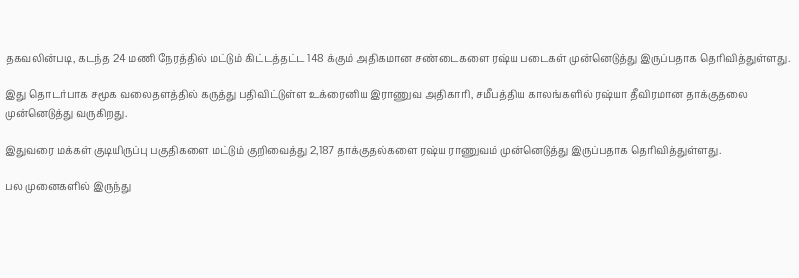தகவலின்படி, கடந்த 24 மணி நேரத்தில் மட்டும் கிட்டத்தட்ட 148 க்கும் அதிகமான சண்டைகளை ரஷ்ய படைகள் முன்னெடுத்து இருப்பதாக தெரிவித்துள்ளது.

இது தொடர்பாக சமூக வலைதளத்தில் கருத்து பதிவிட்டுள்ள உக்ரைனிய இராணுவ அதிகாரி, சமீபத்திய காலங்களில் ரஷ்யா தீவிரமான தாக்குதலை முன்னெடுத்து வருகிறது.

இதுவரை மக்கள் குடியிருப்பு பகுதிகளை மட்டும் குறிவைத்து 2,187 தாக்குதல்களை ரஷ்ய ராணுவம் முன்னெடுத்து இருப்பதாக தெரிவித்துள்ளது.

பல முனைகளில் இருந்து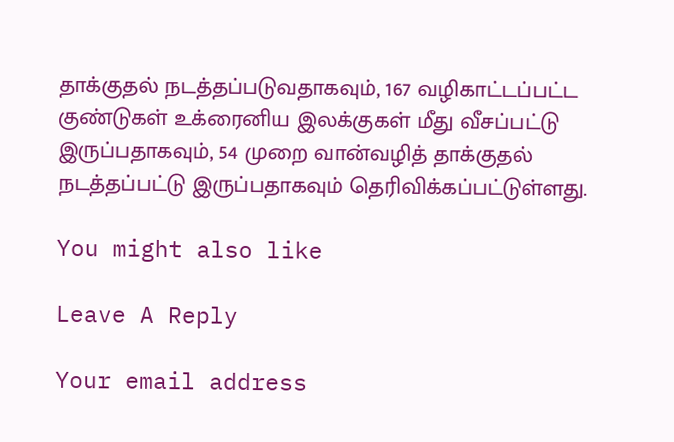தாக்குதல் நடத்தப்படுவதாகவும், 167 வழிகாட்டப்பட்ட குண்டுகள் உக்ரைனிய இலக்குகள் மீது வீசப்பட்டு இருப்பதாகவும், 54 முறை வான்வழித் தாக்குதல் நடத்தப்பட்டு இருப்பதாகவும் தெரிவிக்கப்பட்டுள்ளது.

You might also like

Leave A Reply

Your email address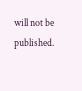will not be published.